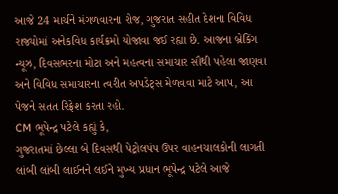આજે 24 માર્ચને મંગળવારના રોજ, ગુજરાત સહીત દેશના વિવિધ રાજ્યોમાં અનેકવિધ કાર્યક્રમો યોજાવા જઈ રહ્યા છે. આજના બ્રેકિંગ ન્યૂઝ, દિવસભરના મોટા અને મહત્વના સમાચાર સૌથી પહેલા જાણવા અને વિવિધ સમાચારના ત્વરીત અપડેટ્સ મેળવવા માટે આપ, આ પેજને સતત રિફ્રેશ કરતા રહો.
CM ભૂપેન્દ્ર પટેલે કહ્યું કે,
ગુજરાતમાં છેલ્લા બે દિવસથી પેટ્રોલપંપ ઉપર વાહનચાલકોની લાગતી લાંબી લાંબી લાઈનને લઈને મુખ્ય પ્રધાન ભૂપેન્દ્ર પટેલે આજે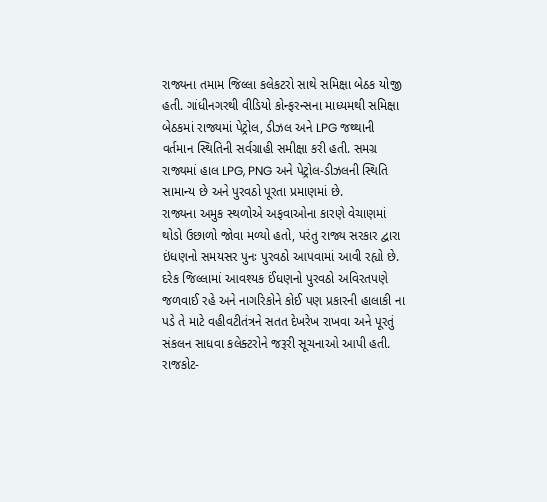રાજ્યના તમામ જિલ્લા કલેકટરો સાથે સમિક્ષા બેઠક યોજી હતી. ગાંધીનગરથી વીડિયો કોન્ફરન્સના માધ્યમથી સમિક્ષા બેઠકમાં રાજ્યમાં પેટ્રોલ, ડીઝલ અને LPG જથ્થાની વર્તમાન સ્થિતિની સર્વગ્રાહી સમીક્ષા કરી હતી. સમગ્ર રાજ્યમાં હાલ LPG, PNG અને પેટ્રોલ-ડીઝલની સ્થિતિ સામાન્ય છે અને પુરવઠો પૂરતા પ્રમાણમાં છે.
રાજ્યના અમુક સ્થળોએ અફવાઓના કારણે વેચાણમાં થોડો ઉછાળો જોવા મળ્યો હતો, પરંતુ રાજ્ય સરકાર દ્વારા ઇંધણનો સમયસર પુનઃ પુરવઠો આપવામાં આવી રહ્યો છે. દરેક જિલ્લામાં આવશ્યક ઈંધણનો પુરવઠો અવિરતપણે જળવાઈ રહે અને નાગરિકોને કોઈ પણ પ્રકારની હાલાકી ના પડે તે માટે વહીવટીતંત્રને સતત દેખરેખ રાખવા અને પૂરતું સંકલન સાધવા કલેક્ટરોને જરૂરી સૂચનાઓ આપી હતી.
રાજકોટ-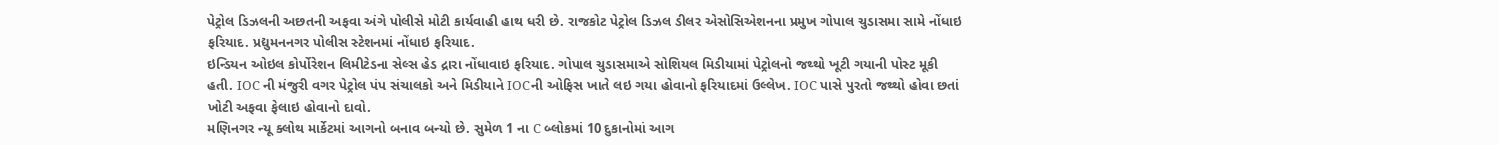પેટ્રોલ ડિઝલની અછતની અફવા અંગે પોલીસે મોટી કાર્યવાહી હાથ ધરી છે. રાજકોટ પેટ્રોલ ડિઝલ ડીલર એસોસિએશનના પ્રમુખ ગોપાલ ચુડાસમા સામે નોંધાઇ ફરિયાદ. પ્રદ્યુમનનગર પોલીસ સ્ટેશનમાં નોંધાઇ ફરિયાદ.
ઇન્ડિયન ઓઇલ કોર્પોરેશન લિમીટેડના સેલ્સ હેડ દ્રારા નોંધાવાઇ ફરિયાદ. ગોપાલ ચુડાસમાએ સોશિયલ મિડીયામાં પેટ્રોલનો જથ્થો ખૂટી ગયાની પોસ્ટ મૂકી હતી. IOC ની મંજુરી વગર પેટ્રોલ પંપ સંચાલકો અને મિડીયાને IOCની ઓફિસ ખાતે લઇ ગયા હોવાનો ફરિયાદમાં ઉલ્લેખ. IOC પાસે પુરતો જથ્થો હોવા છતાં ખોટી અફવા ફેલાઇ હોવાનો દાવો.
મણિનગર ન્યૂ ક્લોથ માર્કેટમાં આગનો બનાવ બન્યો છે. સુમેળ 1 ના C બ્લોકમાં 10 દુકાનોમાં આગ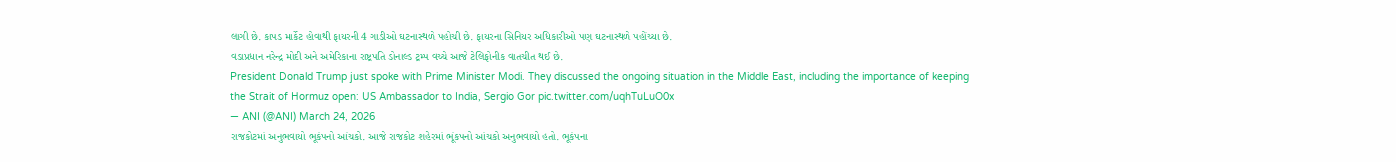લાગી છે. કાપડ માર્કેટ હોવાથી ફાયરની 4 ગાડીઓ ઘટનાસ્થળે પહોચી છે. ફાયરના સિનિયર અધિકારીઓ પણ ઘટનાસ્થળે પહોંચ્યા છે.
વડાપ્રધાન નરેન્દ્ર મોદી અને અમેરિકાના રાષ્ટ્રપતિ ડોનાલ્ડ ટ્રમ્પ વચ્ચે આજે ટેલિફોનીક વાતચીત થઈ છે.
President Donald Trump just spoke with Prime Minister Modi. They discussed the ongoing situation in the Middle East, including the importance of keeping the Strait of Hormuz open: US Ambassador to India, Sergio Gor pic.twitter.com/uqhTuLuO0x
— ANI (@ANI) March 24, 2026
રાજકોટમાં અનુભવાયો ભૂકંપનો આંચકો. આજે રાજકોટ શહેરમાં ભૂંકપનો આંચકો અનુભવાયો હતો. ભૂકંપના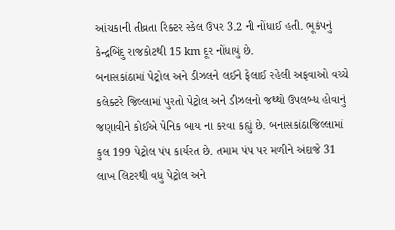આંચકાની તીવ્રતા રિક્ટર સ્કેલ ઉપર 3.2 ની નોંધાઈ હતી. ભૂકંપનું કેન્દ્રબિંદુ રાજકોટથી 15 km દૂર નોંધાયું છે.
બનાસકાંઠામાં પેટ્રોલ અને ડીઝલને લઈને ફેલાઈ રહેલી અફવાઓ વચ્ચે કલેક્ટરે જિલ્લામાં પુરતો પેટ્રોલ અને ડીઝલનો જથ્થો ઉપલબ્ધ હોવાનું જણાવીને કોઈએ પેનિક બાય ના કરવા કહ્યું છે. બનાસકાંઠાજિલ્લામાં કુલ 199 પેટ્રોલ પંપ કાર્યરત છે. તમામ પંપ પર મળીને અંદાજે 31 લાખ લિટરથી વધુ પેટ્રોલ અને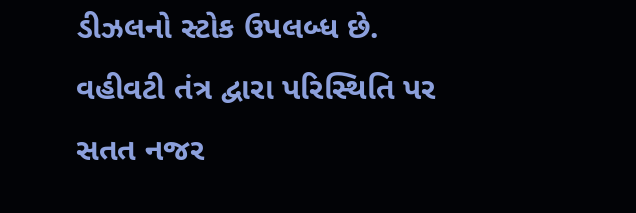ડીઝલનો સ્ટોક ઉપલબ્ધ છે. વહીવટી તંત્ર દ્વારા પરિસ્થિતિ પર સતત નજર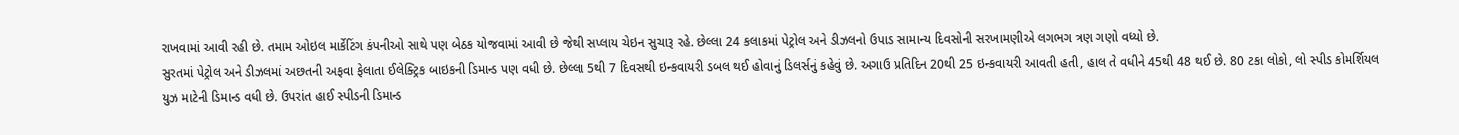રાખવામાં આવી રહી છે. તમામ ઓઇલ માર્કેટિંગ કંપનીઓ સાથે પણ બેઠક યોજવામાં આવી છે જેથી સપ્લાય ચેઇન સુચારૂ રહે. છેલ્લા 24 કલાકમાં પેટ્રોલ અને ડીઝલનો ઉપાડ સામાન્ય દિવસોની સરખામણીએ લગભગ ત્રણ ગણો વધ્યો છે.
સુરતમાં પેટ્રોલ અને ડીઝલમાં અછતની અફવા ફેલાતા ઈલેક્ટ્રિક બાઇકની ડિમાન્ડ પણ વધી છે. છેલ્લા 5થી 7 દિવસથી ઇન્કવાયરી ડબલ થઈ હોવાનું ડિલર્સનું કહેવું છે. અગાઉ પ્રતિદિન 20થી 25 ઇન્કવાયરી આવતી હતી, હાલ તે વધીને 45થી 48 થઈ છે. 80 ટકા લોકો, લો સ્પીડ કોમર્શિયલ યુઝ માટેની ડિમાન્ડ વધી છે. ઉપરાંત હાઈ સ્પીડની ડિમાન્ડ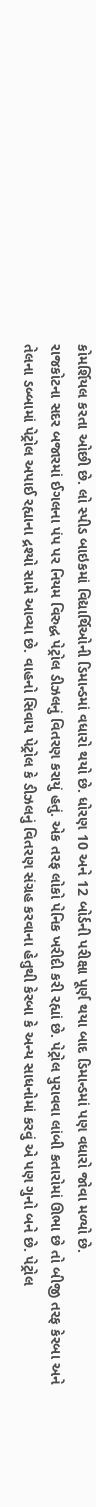કોમર્શિયલ કરતા ઓછી છે. લો સ્પીડ બાઇકમાં વિદ્યાર્થિઓની ડિમાન્ડમાં વધારો થયો છે. ધોરણ 10 અને 12 બોર્ડની પરીક્ષા પૂર્ણ થયા બાદ ડિમાન્ડમાં પણ વધારો જોવા મળ્યો છે.
રાજકોટના સદર બજારમાં ઈગલના પંપ પર નિયમ વિરુદ્ધ પેટ્રોલ ડીઝલનું વિતરણ કરાયું હતું. એક તરફ લોકો પેનિક ખરીદી કરી રહ્યાં છે. પેટ્રોલ પુરાવવા લાંબી કતારોમાં ઊભા છે તો બીજી તરફ કેરબા અને તેલના ડબ્બામાં પેટ્રોલ અપાઈ રહ્યાના દ્રશ્યો સામે આવ્યા છે. વાહનો સિવાય પેટ્રોલ કે ડીઝલનું વિતરણ સંગ્રહ કરવાના હેતુથી કેરબા કે અન્ય સાધનોમાં કરવું એ પણ ગુનો બને છે. પેટ્રોલ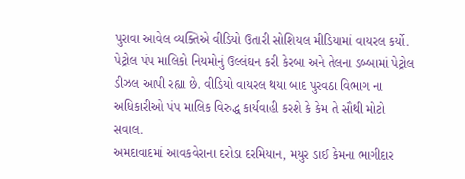પુરાવા આવેલ વ્યક્તિએ વીડિયો ઉતારી સોશિયલ મીડિયામાં વાયરલ કર્યો. પેટ્રોલ પંપ માલિકો નિયમોનું ઉલ્લંઘન કરી કેરબા અને તેલના ડબ્બામાં પેટ્રોલ ડીઝલ આપી રહ્યા છે. વીડિયો વાયરલ થયા બાદ પુરવઠા વિભાગ ના અધિકારીઓ પંપ માલિક વિરુદ્ધ કાર્યવાહી કરશે કે કેમ તે સૌથી મોટો સવાલ.
અમદાવાદમાં આવકવેરાના દરોડા દરમિયાન, મયુર ડાઈ કેમના ભાગીદાર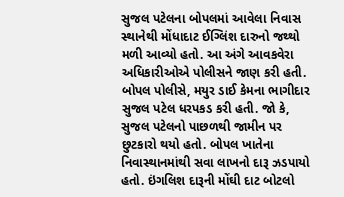સુજલ પટેલના બોપલમાં આવેલા નિવાસ સ્થાનેથી મોંધાદાટ ઈગ્લિંશ દારુનો જથ્થો મળી આવ્યો હતો. આ અંગે આવકવેરા અધિકારીઓએ પોલીસને જાણ કરી હતી. બોપલ પોલીસે, મયુર ડાઈ કેમના ભાગીદાર સુજલ પટેલ ધરપકડ કરી હતી. જો કે, સુજલ પટેલનો પાછળથી જામીન પર છુટકારો થયો હતો. બોપલ ખાતેના નિવાસ્થાનમાંથી સવા લાખનો દારૂ ઝડપાયો હતો. ઇંગલિશ દારૂની મોંઘી દાટ બોટલો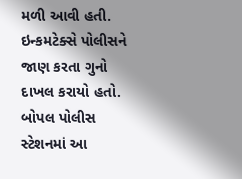મળી આવી હતી. ઇન્કમટેક્સે પોલીસને જાણ કરતા ગુનો દાખલ કરાયો હતો. બોપલ પોલીસ સ્ટેશનમાં આ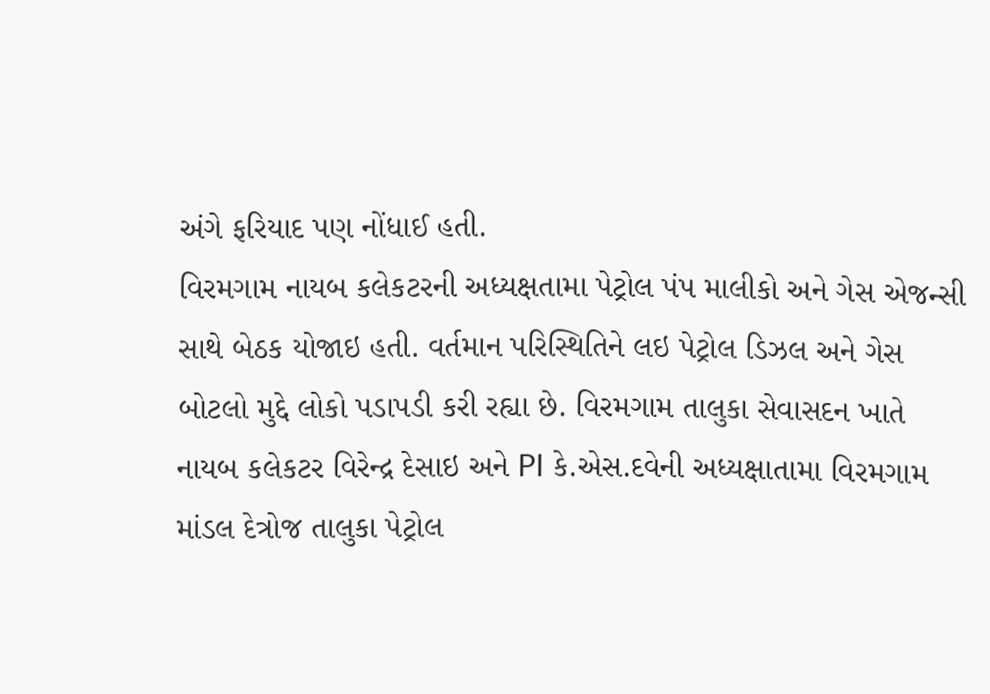અંગે ફરિયાદ પણ નોંધાઈ હતી.
વિરમગામ નાયબ કલેકટરની અધ્યક્ષતામા પેટ્રોલ પંપ માલીકો અને ગેસ એજન્સી સાથે બેઠક યોજાઇ હતી. વર્તમાન પરિસ્થિતિને લઇ પેટ્રોલ ડિઝલ અને ગેસ બોટલો મુદ્દે લોકો પડાપડી કરી રહ્યા છે. વિરમગામ તાલુકા સેવાસદન ખાતે નાયબ કલેકટર વિરેન્દ્ર દેસાઇ અને PI કે.એસ.દવેની અધ્યક્ષાતામા વિરમગામ માંડલ દેત્રોજ તાલુકા પેટ્રોલ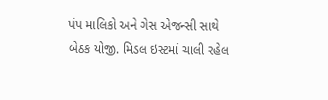પંપ માલિકો અને ગેસ એજન્સી સાથે બેઠક યોજી. મિડલ ઇસ્ટમાં ચાલી રહેલ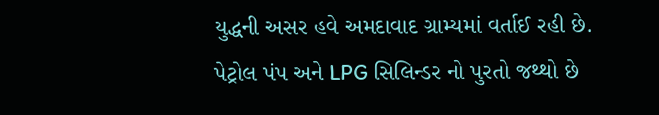યુદ્ધની અસર હવે અમદાવાદ ગ્રામ્યમાં વર્તાઈ રહી છે. પેટ્રોલ પંપ અને LPG સિલિન્ડર નો પુરતો જથ્થો છે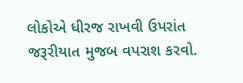લોકોએ ધીરજ રાખવી ઉપરાંત જરૂરીયાત મુજબ વપરાશ કરવો.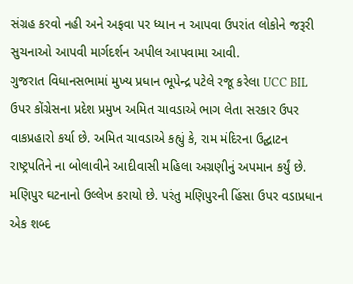સંગ્રહ કરવો નહી અને અફવા પર ધ્યાન ન આપવા ઉપરાંત લોકોને જરૂરી સુચનાઓ આપવી માર્ગદર્શન અપીલ આપવામા આવી.
ગુજરાત વિધાનસભામાં મુખ્ય પ્રધાન ભૂપેન્દ્ર પટેલે રજૂ કરેલા UCC BIL ઉપર કોંગ્રેસના પ્રદેશ પ્રમુખ અમિત ચાવડાએ ભાગ લેતા સરકાર ઉપર વાકપ્રહારો કર્યા છે. અમિત ચાવડાએ કહ્યું કે, રામ મંદિરના ઉદ્ઘાટન રાષ્ટ્રપતિને ના બોલાવીને આદીવાસી મહિલા અગ્રણીનું અપમાન કર્યું છે. મણિપુર ઘટનાનો ઉલ્લેખ કરાયો છે. પરંતુ મણિપુરની હિંસા ઉપર વડાપ્રધાન એક શબ્દ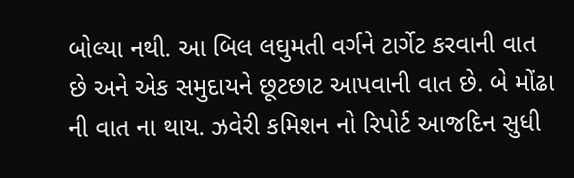બોલ્યા નથી. આ બિલ લઘુમતી વર્ગને ટાર્ગેટ કરવાની વાત છે અને એક સમુદાયને છૂટછાટ આપવાની વાત છે. બે મોંઢા ની વાત ના થાય. ઝવેરી કમિશન નો રિપોર્ટ આજદિન સુધી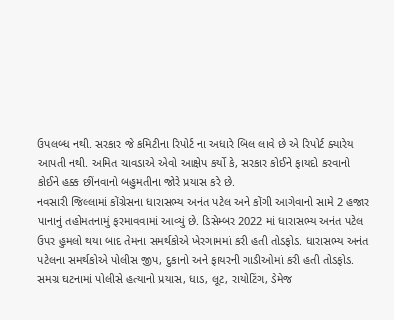ઉપલબ્ધ નથી. સરકાર જે કમિટીના રિપોર્ટ ના અધારે બિલ લાવે છે એ રિપોર્ટ ક્યારેય આપતી નથી. અમિત ચાવડાએ એવો આક્ષેપ કર્યો કે, સરકાર કોઈને ફાયદો કરવાનો કોઈને હક્ક છીંનવાનો બહુમતીના જોરે પ્રયાસ કરે છે.
નવસારી જિલ્લામાં કોંગ્રેસના ધારાસભ્ય અનંત પટેલ અને કોંગી આગેવાનો સામે 2 હજાર પાનાનું તહોમતનામું ફરમાવવામાં આવ્યું છે. ડિસેમ્બર 2022 માં ધારાસભ્ય અનંત પટેલ ઉપર હુમલો થયા બાદ તેમના સમર્થકોએ ખેરગામમાં કરી હતી તોડફોડ. ધારાસભ્ય અનંત પટેલના સમર્થકોએ પોલીસ જીપ, દુકાનો અને ફાયરની ગાડીઓમાં કરી હતી તોડફોડ. સમગ્ર ઘટનામાં પોલીસે હત્યાનો પ્રયાસ, ધાડ, લૂટ, રાયોટિંગ, ડેમેજ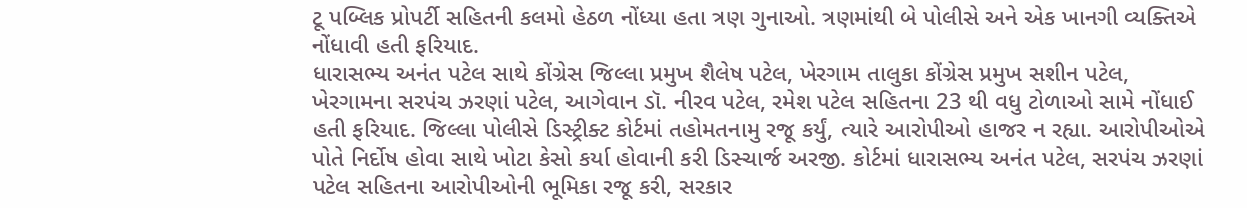ટૂ પબ્લિક પ્રોપર્ટી સહિતની કલમો હેઠળ નોંધ્યા હતા ત્રણ ગુનાઓ. ત્રણમાંથી બે પોલીસે અને એક ખાનગી વ્યક્તિએ નોંધાવી હતી ફરિયાદ.
ધારાસભ્ય અનંત પટેલ સાથે કોંગ્રેસ જિલ્લા પ્રમુખ શૈલેષ પટેલ, ખેરગામ તાલુકા કોંગ્રેસ પ્રમુખ સશીન પટેલ, ખેરગામના સરપંચ ઝરણાં પટેલ, આગેવાન ડૉ. નીરવ પટેલ, રમેશ પટેલ સહિતના 23 થી વધુ ટોળાઓ સામે નોંધાઈ હતી ફરિયાદ. જિલ્લા પોલીસે ડિસ્ટ્રીક્ટ કોર્ટમાં તહોમતનામુ રજૂ કર્યું, ત્યારે આરોપીઓ હાજર ન રહ્યા. આરોપીઓએ પોતે નિર્દોષ હોવા સાથે ખોટા કેસો કર્યા હોવાની કરી ડિસ્ચાર્જ અરજી. કોર્ટમાં ધારાસભ્ય અનંત પટેલ, સરપંચ ઝરણાં પટેલ સહિતના આરોપીઓની ભૂમિકા રજૂ કરી, સરકાર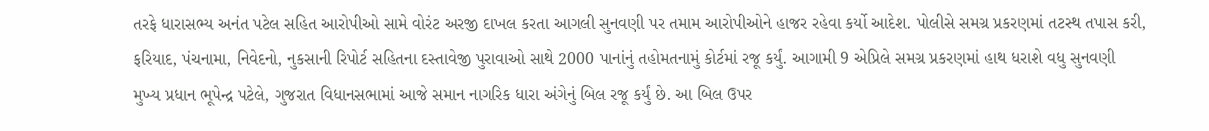તરફે ધારાસભ્ય અનંત પટેલ સહિત આરોપીઓ સામે વોરંટ અરજી દાખલ કરતા આગલી સુનવણી પર તમામ આરોપીઓને હાજર રહેવા કર્યો આદેશ. પોલીસે સમગ્ર પ્રકરણમાં તટસ્થ તપાસ કરી, ફરિયાદ, પંચનામા, નિવેદનો, નુકસાની રિપોર્ટ સહિતના દસ્તાવેજી પુરાવાઓ સાથે 2000 પાનાંનું તહોમતનામું કોર્ટમાં રજૂ કર્યું. આગામી 9 એપ્રિલે સમગ્ર પ્રકરણમાં હાથ ધરાશે વધુ સુનવણી
મુખ્ય પ્રધાન ભૂપેન્દ્ર પટેલે, ગુજરાત વિધાનસભામાં આજે સમાન નાગરિક ધારા અંગેનું બિલ રજૂ કર્યું છે. આ બિલ ઉપર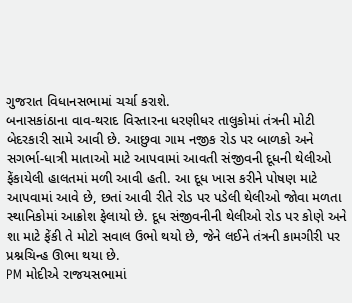ગુજરાત વિધાનસભામાં ચર્ચા કરાશે.
બનાસકાંઠાના વાવ-થરાદ વિસ્તારના ધરણીધર તાલુકોમાં તંત્રની મોટી બેદરકારી સામે આવી છે. આછુવા ગામ નજીક રોડ પર બાળકો અને સગર્ભા-ધાત્રી માતાઓ માટે આપવામાં આવતી સંજીવની દૂધની થેલીઓ ફેંકાયેલી હાલતમાં મળી આવી હતી. આ દૂધ ખાસ કરીને પોષણ માટે આપવામાં આવે છે, છતાં આવી રીતે રોડ પર પડેલી થેલીઓ જોવા મળતા સ્થાનિકોમાં આક્રોશ ફેલાયો છે. દૂધ સંજીવનીની થેલીઓ રોડ પર કોણે અને શા માટે ફેંકી તે મોટો સવાલ ઉભો થયો છે, જેને લઈને તંત્રની કામગીરી પર પ્રશ્નચિન્હ ઊભા થયા છે.
PM મોદીએ રાજયસભામાં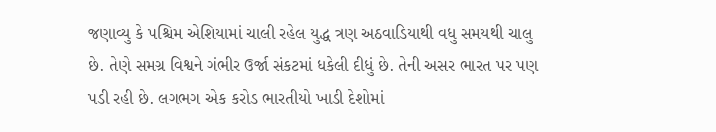જણાવ્યુ કે પશ્ચિમ એશિયામાં ચાલી રહેલ યુદ્ધ ત્રણ અઠવાડિયાથી વધુ સમયથી ચાલુ છે. તેણે સમગ્ર વિશ્વને ગંભીર ઉર્જા સંકટમાં ધકેલી દીધું છે. તેની અસર ભારત પર પણ પડી રહી છે. લગભગ એક કરોડ ભારતીયો ખાડી દેશોમાં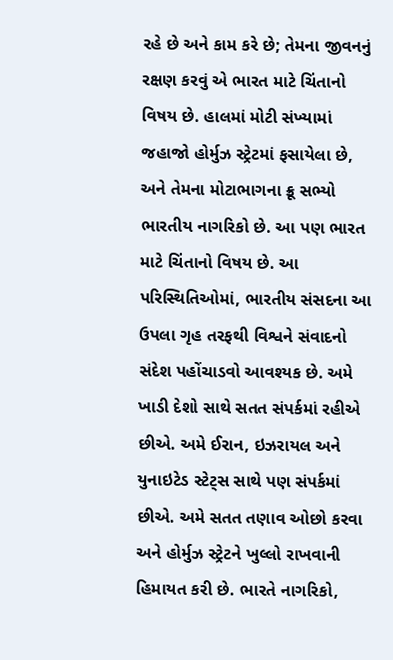રહે છે અને કામ કરે છે; તેમના જીવનનું રક્ષણ કરવું એ ભારત માટે ચિંતાનો વિષય છે. હાલમાં મોટી સંખ્યામાં જહાજો હોર્મુઝ સ્ટ્રેટમાં ફસાયેલા છે, અને તેમના મોટાભાગના ક્રૂ સભ્યો ભારતીય નાગરિકો છે. આ પણ ભારત માટે ચિંતાનો વિષય છે. આ પરિસ્થિતિઓમાં, ભારતીય સંસદના આ ઉપલા ગૃહ તરફથી વિશ્વને સંવાદનો સંદેશ પહોંચાડવો આવશ્યક છે. અમે ખાડી દેશો સાથે સતત સંપર્કમાં રહીએ છીએ. અમે ઈરાન, ઇઝરાયલ અને યુનાઇટેડ સ્ટેટ્સ સાથે પણ સંપર્કમાં છીએ. અમે સતત તણાવ ઓછો કરવા અને હોર્મુઝ સ્ટ્રેટને ખુલ્લો રાખવાની હિમાયત કરી છે. ભારતે નાગરિકો,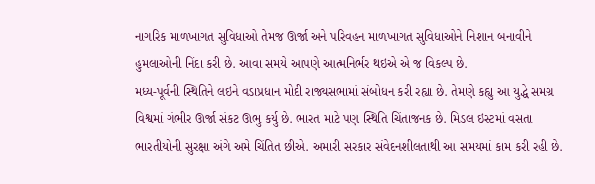નાગરિક માળખાગત સુવિધાઓ તેમજ ઊર્જા અને પરિવહન માળખાગત સુવિધાઓને નિશાન બનાવીને હુમલાઓની નિંદા કરી છે. આવા સમયે આપણે આત્મનિર્ભર થઇએ એ જ વિકલ્પ છે.
મધ્ય-પૂર્વની સ્થિતિને લઇને વડાપ્રધાન મોદી રાજ્યસભામાં સંબોધન કરી રહ્યા છે. તેમણે કહ્યુ આ યુદ્ધે સમગ્ર વિશ્વમાં ગંભીર ઊર્જા સંકટ ઊભુ કર્યુ છે. ભારત માટે પણ સ્થિતિ ચિંતાજનક છે. મિડલ ઇસ્ટમાં વસતા ભારતીયોની સુરક્ષા અંગે અમે ચિંતિત છીએ. અમારી સરકાર સંવેદનશીલતાથી આ સમયમાં કામ કરી રહી છે.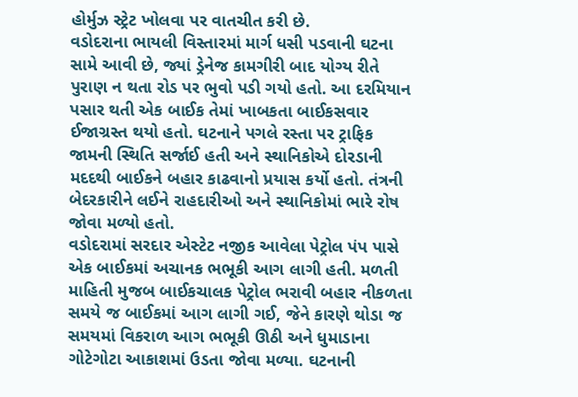હોર્મુઝ સ્ટ્રેટ ખોલવા પર વાતચીત કરી છે.
વડોદરાના ભાયલી વિસ્તારમાં માર્ગ ધસી પડવાની ઘટના સામે આવી છે, જ્યાં ડ્રેનેજ કામગીરી બાદ યોગ્ય રીતે પુરાણ ન થતા રોડ પર ભુવો પડી ગયો હતો. આ દરમિયાન પસાર થતી એક બાઈક તેમાં ખાબકતા બાઈકસવાર ઈજાગ્રસ્ત થયો હતો. ઘટનાને પગલે રસ્તા પર ટ્રાફિક જામની સ્થિતિ સર્જાઈ હતી અને સ્થાનિકોએ દોરડાની મદદથી બાઈકને બહાર કાઢવાનો પ્રયાસ કર્યો હતો. તંત્રની બેદરકારીને લઈને રાહદારીઓ અને સ્થાનિકોમાં ભારે રોષ જોવા મળ્યો હતો.
વડોદરામાં સરદાર એસ્ટેટ નજીક આવેલા પેટ્રોલ પંપ પાસે એક બાઈકમાં અચાનક ભભૂકી આગ લાગી હતી. મળતી માહિતી મુજબ બાઈકચાલક પેટ્રોલ ભરાવી બહાર નીકળતા સમયે જ બાઈકમાં આગ લાગી ગઈ, જેને કારણે થોડા જ સમયમાં વિકરાળ આગ ભભૂકી ઊઠી અને ધુમાડાના ગોટેગોટા આકાશમાં ઉડતા જોવા મળ્યા. ઘટનાની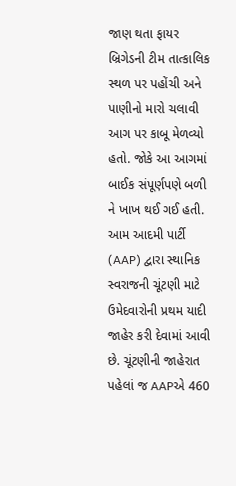જાણ થતા ફાયર બ્રિગેડની ટીમ તાત્કાલિક સ્થળ પર પહોંચી અને પાણીનો મારો ચલાવી આગ પર કાબૂ મેળવ્યો હતો. જોકે આ આગમાં બાઈક સંપૂર્ણપણે બળી ને ખાખ થઈ ગઈ હતી.
આમ આદમી પાર્ટી (AAP) દ્વારા સ્થાનિક સ્વરાજની ચૂંટણી માટે ઉમેદવારોની પ્રથમ યાદી જાહેર કરી દેવામાં આવી છે. ચૂંટણીની જાહેરાત પહેલાં જ AAPએ 460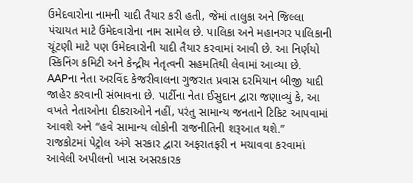ઉમેદવારોના નામની યાદી તૈયાર કરી હતી, જેમાં તાલુકા અને જિલ્લા પંચાયત માટે ઉમેદવારોના નામ સામેલ છે. પાલિકા અને મહાનગર પાલિકાની ચૂંટણી માટે પણ ઉમેદવારોની યાદી તૈયાર કરવામાં આવી છે. આ નિર્ણયો સ્કિનિંગ કમિટી અને કેન્દ્રીય નેતૃત્વની સહમતિથી લેવામાં આવ્યા છે. AAPના નેતા અરવિંદ કેજરીવાલના ગુજરાત પ્રવાસ દરમિયાન બીજી યાદી જાહેર કરવાની સંભાવના છે. પાર્ટીના નેતા ઈસુદાન દ્વારા જણાવ્યું કે, આ વખતે નેતાઓના દીકરાઓને નહીં, પરંતુ સામાન્ય જનતાને ટિકિટ આપવામાં આવશે અને “હવે સામાન્ય લોકોની રાજનીતિની શરૂઆત થશે.”
રાજકોટમાં પેટ્રોલ અંગે સરકાર દ્વારા અફરાતફરી ન મચાવવા કરવામાં આવેલી અપીલનો ખાસ અસરકારક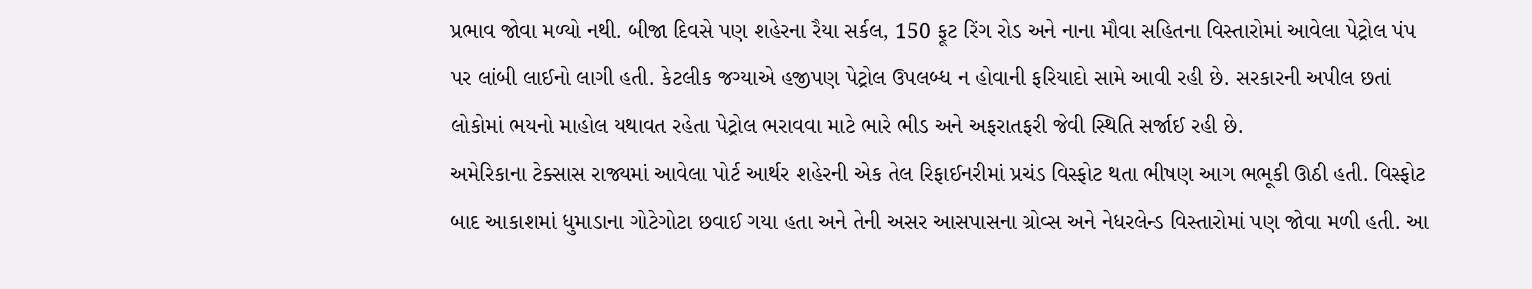પ્રભાવ જોવા મળ્યો નથી. બીજા દિવસે પણ શહેરના રૈયા સર્કલ, 150 ફૂટ રિંગ રોડ અને નાના મૌવા સહિતના વિસ્તારોમાં આવેલા પેટ્રોલ પંપ પર લાંબી લાઈનો લાગી હતી. કેટલીક જગ્યાએ હજીપણ પેટ્રોલ ઉપલબ્ધ ન હોવાની ફરિયાદો સામે આવી રહી છે. સરકારની અપીલ છતાં લોકોમાં ભયનો માહોલ યથાવત રહેતા પેટ્રોલ ભરાવવા માટે ભારે ભીડ અને અફરાતફરી જેવી સ્થિતિ સર્જાઈ રહી છે.
અમેરિકાના ટેક્સાસ રાજ્યમાં આવેલા પોર્ટ આર્થર શહેરની એક તેલ રિફાઈનરીમાં પ્રચંડ વિસ્ફોટ થતા ભીષણ આગ ભભૂકી ઊઠી હતી. વિસ્ફોટ બાદ આકાશમાં ધુમાડાના ગોટેગોટા છવાઈ ગયા હતા અને તેની અસર આસપાસના ગ્રોવ્સ અને નેધરલેન્ડ વિસ્તારોમાં પણ જોવા મળી હતી. આ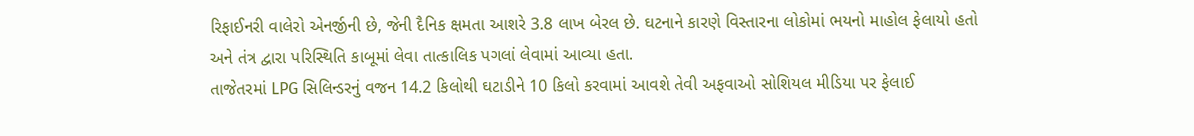રિફાઈનરી વાલેરો એનર્જીની છે, જેની દૈનિક ક્ષમતા આશરે 3.8 લાખ બેરલ છે. ઘટનાને કારણે વિસ્તારના લોકોમાં ભયનો માહોલ ફેલાયો હતો અને તંત્ર દ્વારા પરિસ્થિતિ કાબૂમાં લેવા તાત્કાલિક પગલાં લેવામાં આવ્યા હતા.
તાજેતરમાં LPG સિલિન્ડરનું વજન 14.2 કિલોથી ઘટાડીને 10 કિલો કરવામાં આવશે તેવી અફવાઓ સોશિયલ મીડિયા પર ફેલાઈ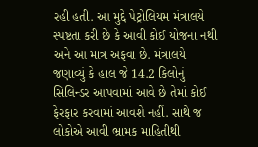રહી હતી. આ મુદ્દે પેટ્રોલિયમ મંત્રાલયે સ્પષ્ટતા કરી છે કે આવી કોઈ યોજના નથી અને આ માત્ર અફવા છે. મંત્રાલયે જણાવ્યું કે હાલ જે 14.2 કિલોનું સિલિન્ડર આપવામાં આવે છે તેમાં કોઈ ફેરફાર કરવામાં આવશે નહીં. સાથે જ લોકોએ આવી ભ્રામક માહિતીથી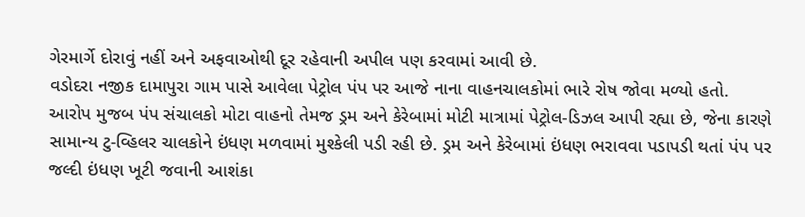ગેરમાર્ગે દોરાવું નહીં અને અફવાઓથી દૂર રહેવાની અપીલ પણ કરવામાં આવી છે.
વડોદરા નજીક દામાપુરા ગામ પાસે આવેલા પેટ્રોલ પંપ પર આજે નાના વાહનચાલકોમાં ભારે રોષ જોવા મળ્યો હતો. આરોપ મુજબ પંપ સંચાલકો મોટા વાહનો તેમજ ડ્રમ અને કેરેબામાં મોટી માત્રામાં પેટ્રોલ-ડિઝલ આપી રહ્યા છે, જેના કારણે સામાન્ય ટુ-વ્હિલર ચાલકોને ઇંધણ મળવામાં મુશ્કેલી પડી રહી છે. ડ્રમ અને કેરેબામાં ઇંધણ ભરાવવા પડાપડી થતાં પંપ પર જલ્દી ઇંધણ ખૂટી જવાની આશંકા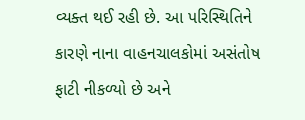વ્યક્ત થઈ રહી છે. આ પરિસ્થિતિને કારણે નાના વાહનચાલકોમાં અસંતોષ ફાટી નીકળ્યો છે અને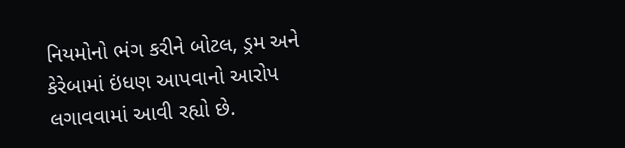નિયમોનો ભંગ કરીને બોટલ, ડ્રમ અને કેરેબામાં ઇંધણ આપવાનો આરોપ લગાવવામાં આવી રહ્યો છે.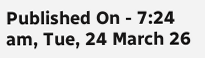Published On - 7:24 am, Tue, 24 March 26